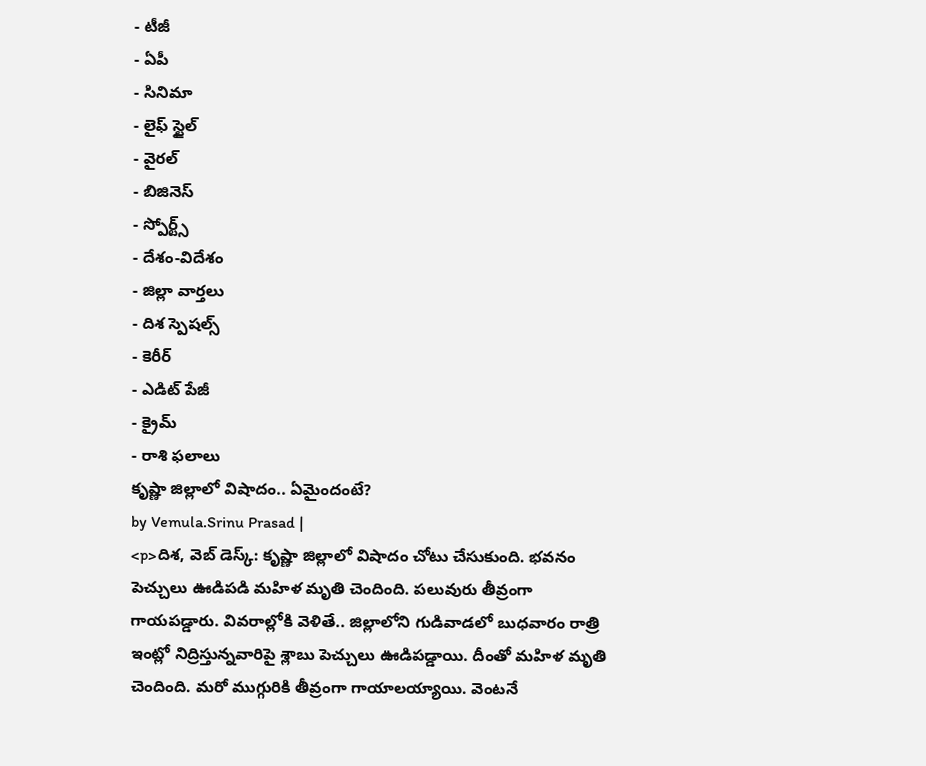- టీజీ
- ఏపీ
- సినిమా
- లైఫ్ స్టైల్
- వైరల్
- బిజినెస్
- స్పోర్ట్స్
- దేశం-విదేశం
- జిల్లా వార్తలు
- దిశ స్పెషల్స్
- కెరీర్
- ఎడిట్ పేజీ
- క్రైమ్
- రాశి ఫలాలు
కృష్ణా జిల్లాలో విషాదం.. ఏమైందంటే?
by Vemula.Srinu Prasad |
<p>దిశ, వెబ్ డెస్క్: కృష్ణా జిల్లాలో విషాదం చోటు చేసుకుంది. భవనం పెచ్చులు ఊడిపడి మహిళ మృతి చెందింది. పలువురు తీవ్రంగా గాయపడ్డారు. వివరాల్లోకి వెళితే.. జిల్లాలోని గుడివాడలో బుధవారం రాత్రి ఇంట్లో నిద్రిస్తున్నవారిపై శ్లాబు పెచ్చులు ఊడిపడ్డాయి. దీంతో మహిళ మృతి చెందింది. మరో ముగ్గురికి తీవ్రంగా గాయాలయ్యాయి. వెంటనే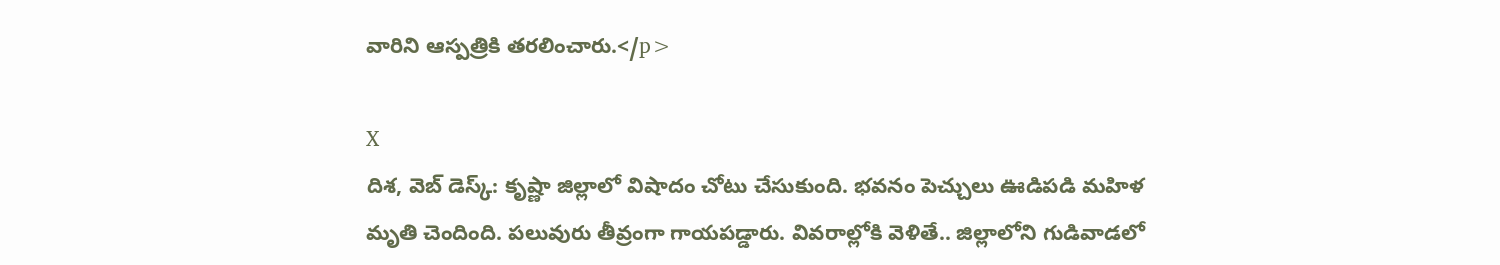వారిని ఆస్పత్రికి తరలించారు.</p>

X
దిశ, వెబ్ డెస్క్: కృష్ణా జిల్లాలో విషాదం చోటు చేసుకుంది. భవనం పెచ్చులు ఊడిపడి మహిళ మృతి చెందింది. పలువురు తీవ్రంగా గాయపడ్డారు. వివరాల్లోకి వెళితే.. జిల్లాలోని గుడివాడలో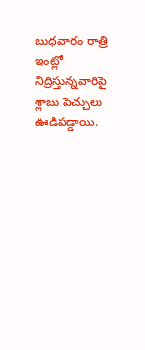బుధవారం రాత్రి ఇంట్లో నిద్రిస్తున్నవారిపై శ్లాబు పెచ్చులు ఊడిపడ్డాయి.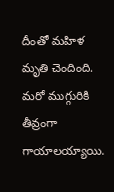దీంతో మహిళ మృతి చెందింది. మరో ముగ్గురికి తీవ్రంగా గాయాలయ్యాయి.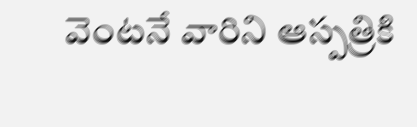వెంటనే వారిని ఆస్పత్రికి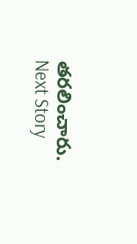తరలించారు.
Next Story